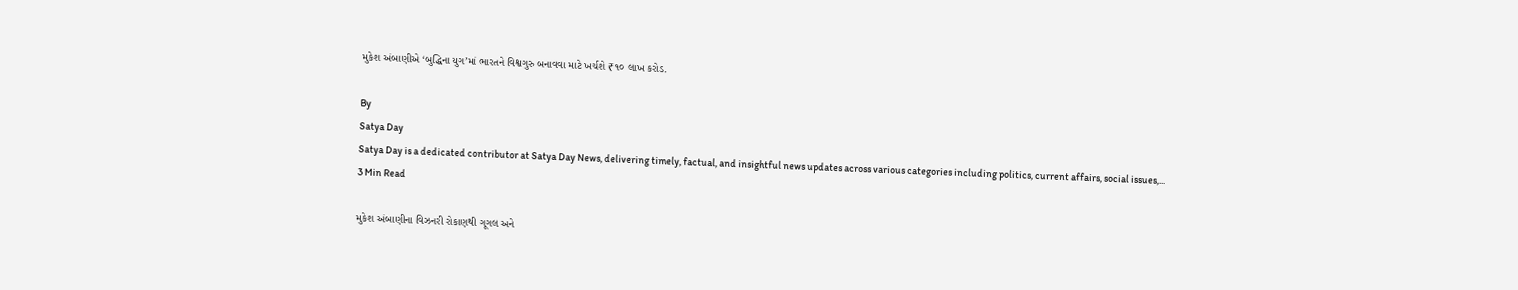મુકેશ અંબાણીએ ‘બુદ્ધિના યુગ’માં ભારતને વિશ્વગુરુ બનાવવા માટે ખર્ચશે ₹૧૦ લાખ કરોડ.

By
Satya Day
Satya Day is a dedicated contributor at Satya Day News, delivering timely, factual, and insightful news updates across various categories including politics, current affairs, social issues,...
3 Min Read

મુકેશ અંબાણીના વિઝનરી રોકાણથી ગૂગલ અને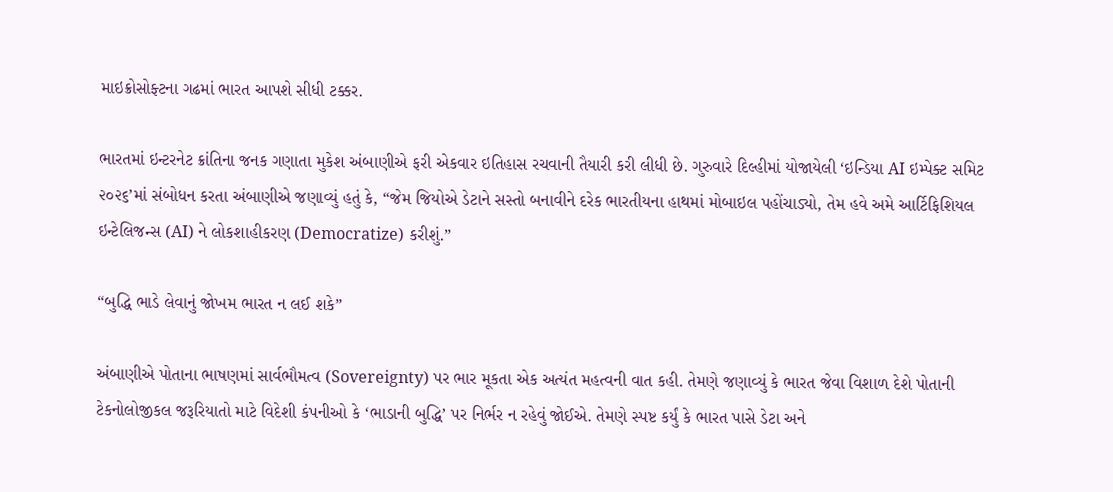માઇક્રોસોફ્ટના ગઢમાં ભારત આપશે સીધી ટક્કર.

ભારતમાં ઇન્ટરનેટ ક્રાંતિના જનક ગણાતા મુકેશ અંબાણીએ ફરી એકવાર ઇતિહાસ રચવાની તૈયારી કરી લીધી છે. ગુરુવારે દિલ્હીમાં યોજાયેલી ‘ઇન્ડિયા AI ઇમ્પેક્ટ સમિટ ૨૦૨૬’માં સંબોધન કરતા અંબાણીએ જણાવ્યું હતું કે, “જેમ જિયોએ ડેટાને સસ્તો બનાવીને દરેક ભારતીયના હાથમાં મોબાઇલ પહોંચાડ્યો, તેમ હવે અમે આર્ટિફિશિયલ ઇન્ટેલિજન્સ (AI) ને લોકશાહીકરણ (Democratize) કરીશું.”

“બુદ્ધિ ભાડે લેવાનું જોખમ ભારત ન લઈ શકે”

અંબાણીએ પોતાના ભાષણમાં સાર્વભૌમત્વ (Sovereignty) પર ભાર મૂકતા એક અત્યંત મહત્વની વાત કહી. તેમણે જણાવ્યું કે ભારત જેવા વિશાળ દેશે પોતાની ટેકનોલોજીકલ જરૂરિયાતો માટે વિદેશી કંપનીઓ કે ‘ભાડાની બુદ્ધિ’ પર નિર્ભર ન રહેવું જોઈએ. તેમણે સ્પષ્ટ કર્યું કે ભારત પાસે ડેટા અને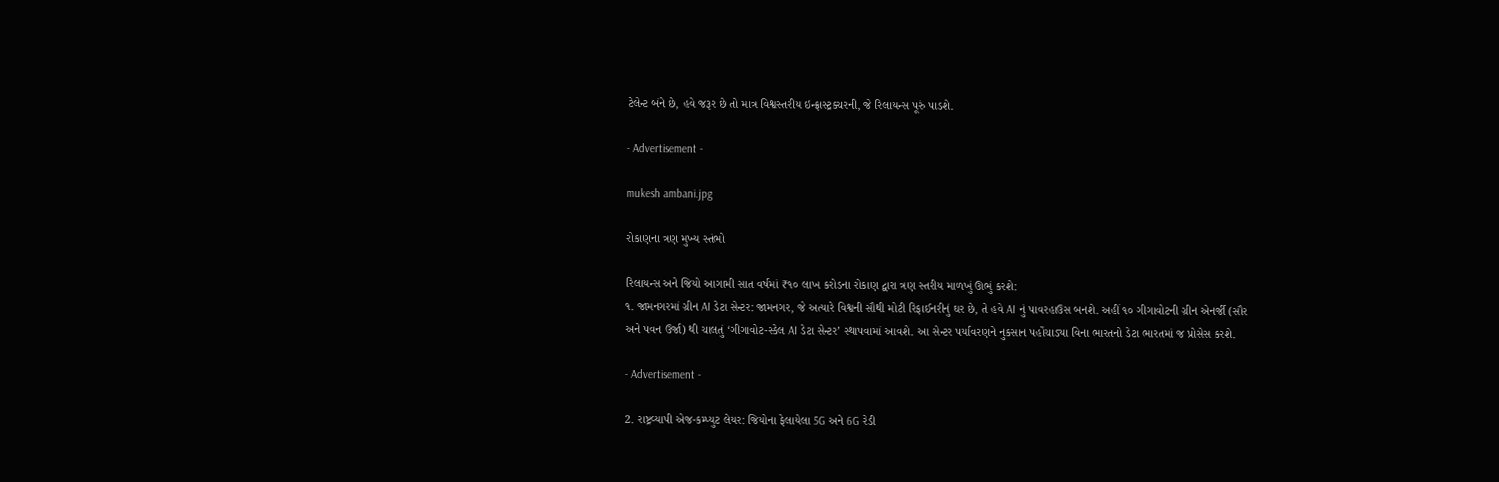ટેલેન્ટ બંને છે, હવે જરૂર છે તો માત્ર વિશ્વસ્તરીય ઇન્ફ્રાસ્ટ્રક્ચરની, જે રિલાયન્સ પૂરું પાડશે.

- Advertisement -

mukesh ambani.jpg

રોકાણના ત્રણ મુખ્ય સ્તંભો

રિલાયન્સ અને જિયો આગામી સાત વર્ષમાં ₹૧૦ લાખ કરોડના રોકાણ દ્વારા ત્રણ સ્તરીય માળખું ઊભું કરશે:
૧. જામનગરમાં ગ્રીન AI ડેટા સેન્ટર: જામનગર, જે અત્યારે વિશ્વની સૌથી મોટી રિફાઈનરીનું ઘર છે, તે હવે AI નું પાવરહાઉસ બનશે. અહીં ૧૦ ગીગાવોટની ગ્રીન એનર્જી (સૌર અને પવન ઉર્જા) થી ચાલતું ‘ગીગાવોટ-સ્કેલ AI ડેટા સેન્ટર’ સ્થાપવામાં આવશે. આ સેન્ટર પર્યાવરણને નુકસાન પહોંચાડ્યા વિના ભારતનો ડેટા ભારતમાં જ પ્રોસેસ કરશે.

- Advertisement -

2. રાષ્ટ્રવ્યાપી એજ-કમ્પ્યુટ લેયર: જિયોના ફેલાયેલા 5G અને 6G રેડી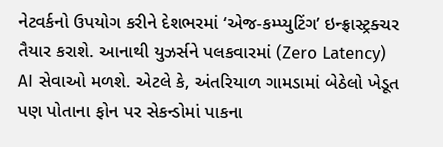નેટવર્કનો ઉપયોગ કરીને દેશભરમાં ‘એજ-કમ્પ્યુટિંગ’ ઇન્ફ્રાસ્ટ્રક્ચર તૈયાર કરાશે. આનાથી યુઝર્સને પલકવારમાં (Zero Latency) AI સેવાઓ મળશે. એટલે કે, અંતરિયાળ ગામડામાં બેઠેલો ખેડૂત પણ પોતાના ફોન પર સેકન્ડોમાં પાકના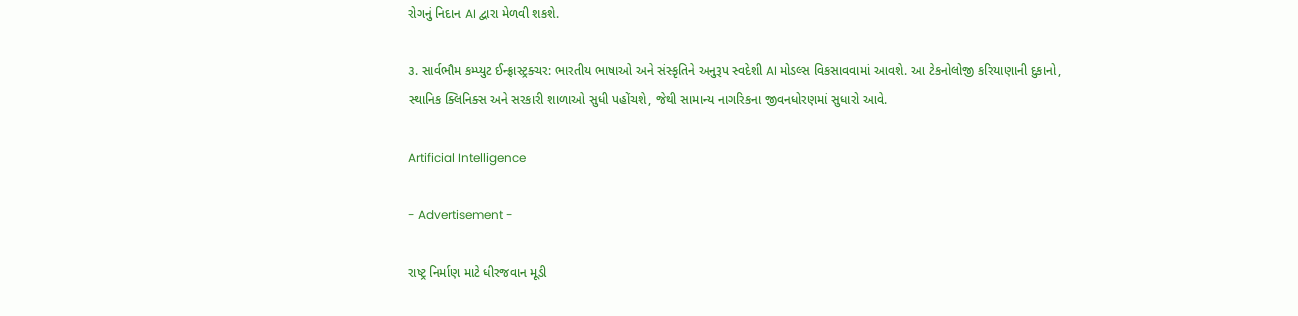રોગનું નિદાન AI દ્વારા મેળવી શકશે.

૩. સાર્વભૌમ કમ્પ્યુટ ઈન્ફ્રાસ્ટ્રક્ચર: ભારતીય ભાષાઓ અને સંસ્કૃતિને અનુરૂપ સ્વદેશી AI મોડલ્સ વિકસાવવામાં આવશે. આ ટેકનોલોજી કરિયાણાની દુકાનો, સ્થાનિક ક્લિનિક્સ અને સરકારી શાળાઓ સુધી પહોંચશે, જેથી સામાન્ય નાગરિકના જીવનધોરણમાં સુધારો આવે.

Artificial Intelligence

- Advertisement -

રાષ્ટ્ર નિર્માણ માટે ધીરજવાન મૂડી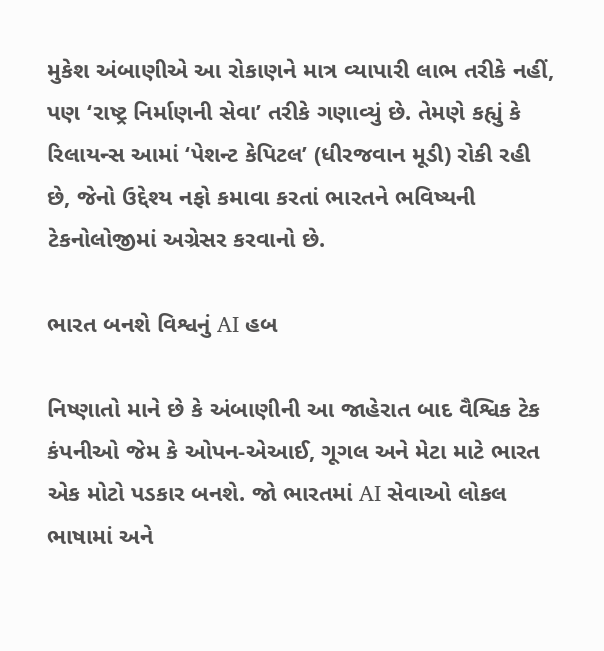મુકેશ અંબાણીએ આ રોકાણને માત્ર વ્યાપારી લાભ તરીકે નહીં, પણ ‘રાષ્ટ્ર નિર્માણની સેવા’ તરીકે ગણાવ્યું છે. તેમણે કહ્યું કે રિલાયન્સ આમાં ‘પેશન્ટ કેપિટલ’ (ધીરજવાન મૂડી) રોકી રહી છે, જેનો ઉદ્દેશ્ય નફો કમાવા કરતાં ભારતને ભવિષ્યની ટેકનોલોજીમાં અગ્રેસર કરવાનો છે.

ભારત બનશે વિશ્વનું AI હબ

નિષ્ણાતો માને છે કે અંબાણીની આ જાહેરાત બાદ વૈશ્વિક ટેક કંપનીઓ જેમ કે ઓપન-એઆઈ, ગૂગલ અને મેટા માટે ભારત એક મોટો પડકાર બનશે. જો ભારતમાં AI સેવાઓ લોકલ ભાષામાં અને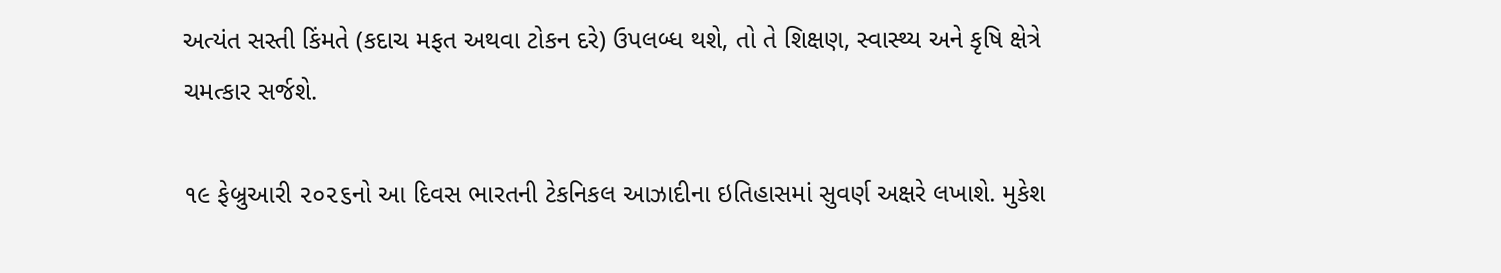અત્યંત સસ્તી કિંમતે (કદાચ મફત અથવા ટોકન દરે) ઉપલબ્ધ થશે, તો તે શિક્ષણ, સ્વાસ્થ્ય અને કૃષિ ક્ષેત્રે ચમત્કાર સર્જશે.

૧૯ ફેબ્રુઆરી ૨૦૨૬નો આ દિવસ ભારતની ટેકનિકલ આઝાદીના ઇતિહાસમાં સુવર્ણ અક્ષરે લખાશે. મુકેશ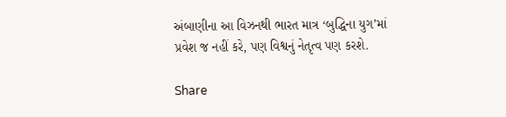અંબાણીના આ વિઝનથી ભારત માત્ર ‘બુદ્ધિના યુગ’માં પ્રવેશ જ નહીં કરે, પણ વિશ્વનું નેતૃત્વ પણ કરશે.

Share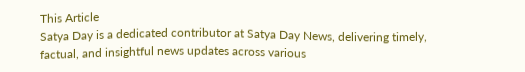This Article
Satya Day is a dedicated contributor at Satya Day News, delivering timely, factual, and insightful news updates across various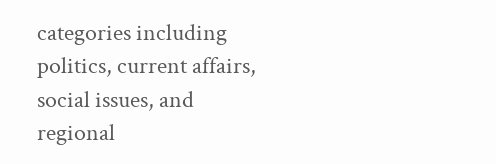categories including politics, current affairs, social issues, and regional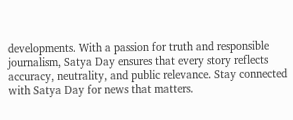developments. With a passion for truth and responsible journalism, Satya Day ensures that every story reflects accuracy, neutrality, and public relevance. Stay connected with Satya Day for news that matters.